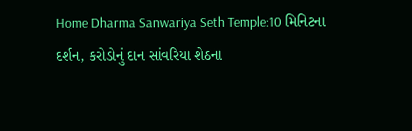Home Dharma Sanwariya Seth Temple:10 મિનિટના દર્શન, કરોડોનું દાન સાંવરિયા શેઠના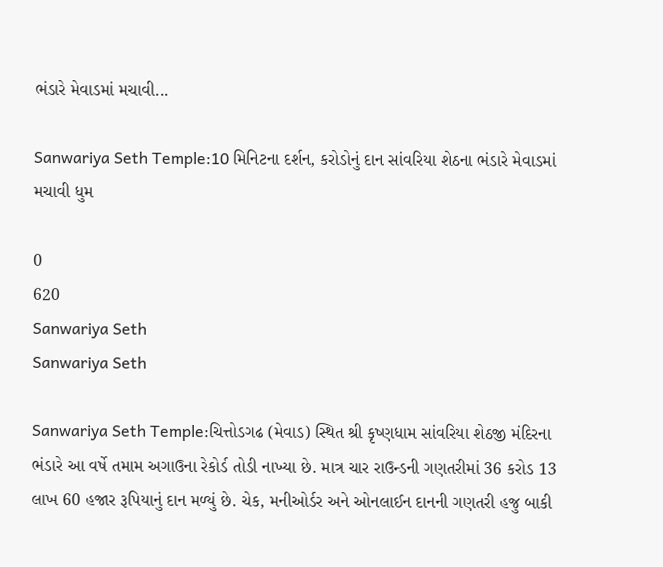ભંડારે મેવાડમાં મચાવી...

Sanwariya Seth Temple:10 મિનિટના દર્શન, કરોડોનું દાન સાંવરિયા શેઠના ભંડારે મેવાડમાં મચાવી ધુમ

0
620
Sanwariya Seth
Sanwariya Seth

Sanwariya Seth Temple:ચિત્તોડગઢ (મેવાડ) સ્થિત શ્રી કૃષ્ણધામ સાંવરિયા શેઠજી મંદિરના ભંડારે આ વર્ષે તમામ અગાઉના રેકોર્ડ તોડી નાખ્યા છે. માત્ર ચાર રાઉન્ડની ગણતરીમાં 36 કરોડ 13 લાખ 60 હજાર રૂપિયાનું દાન મળ્યું છે. ચેક, મનીઓર્ડર અને ઓનલાઈન દાનની ગણતરી હજુ બાકી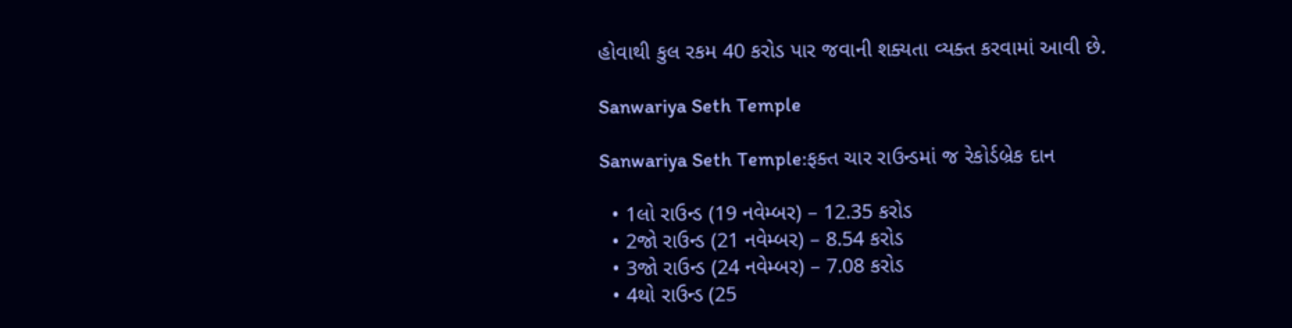હોવાથી કુલ રકમ 40 કરોડ પાર જવાની શક્યતા વ્યક્ત કરવામાં આવી છે.

Sanwariya Seth Temple

Sanwariya Seth Temple:ફક્ત ચાર રાઉન્ડમાં જ રેકોર્ડબ્રેક દાન

  • 1લો રાઉન્ડ (19 નવેમ્બર) – 12.35 કરોડ
  • 2જો રાઉન્ડ (21 નવેમ્બર) – 8.54 કરોડ
  • 3જો રાઉન્ડ (24 નવેમ્બર) – 7.08 કરોડ
  • 4થો રાઉન્ડ (25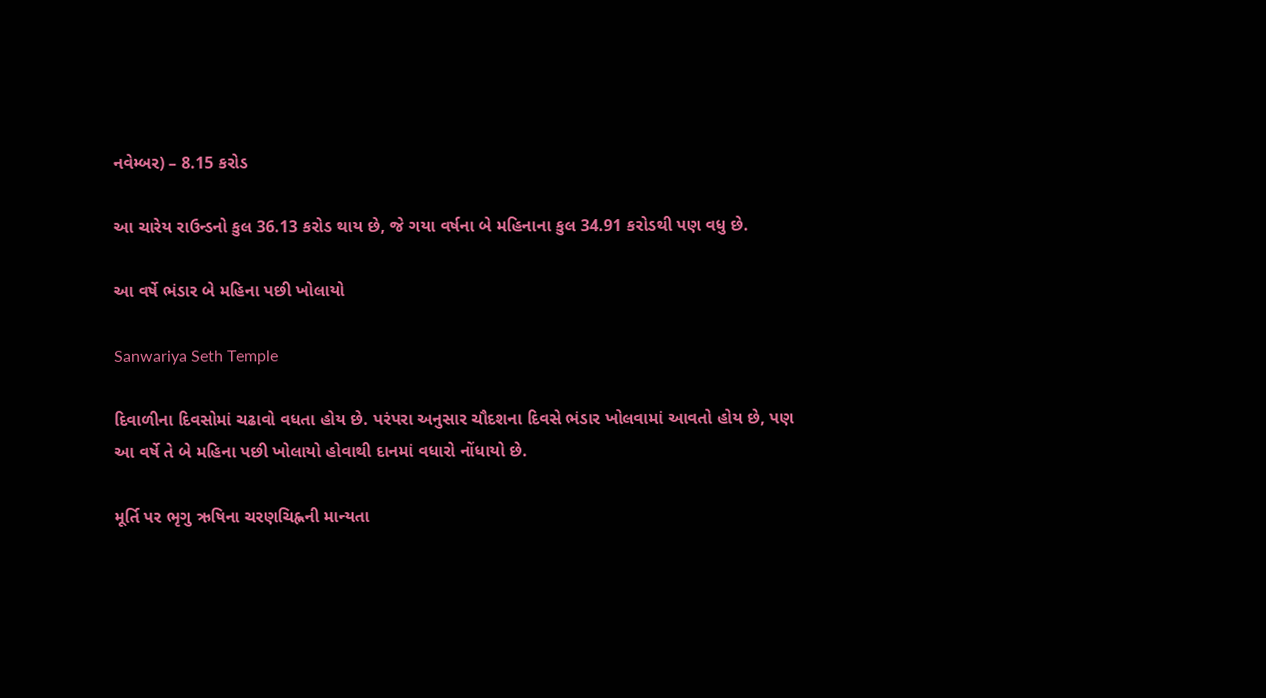નવેમ્બર) – 8.15 કરોડ

આ ચારેય રાઉન્ડનો કુલ 36.13 કરોડ થાય છે, જે ગયા વર્ષના બે મહિનાના કુલ 34.91 કરોડથી પણ વધુ છે.

આ વર્ષે ભંડાર બે મહિના પછી ખોલાયો

Sanwariya Seth Temple

દિવાળીના દિવસોમાં ચઢાવો વધતા હોય છે. પરંપરા અનુસાર ચૌદશના દિવસે ભંડાર ખોલવામાં આવતો હોય છે, પણ આ વર્ષે તે બે મહિના પછી ખોલાયો હોવાથી દાનમાં વધારો નોંધાયો છે.

મૂર્તિ પર ભૃગુ ઋષિના ચરણચિહ્નની માન્યતા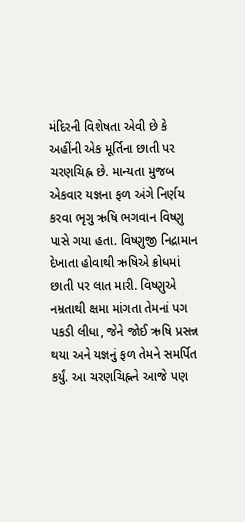મંદિરની વિશેષતા એવી છે કે અહીંની એક મૂર્તિના છાતી પર ચરણચિહ્ન છે. માન્યતા મુજબ એકવાર યજ્ઞના ફળ અંગે નિર્ણય કરવા ભૃગુ ઋષિ ભગવાન વિષ્ણુ પાસે ગયા હતા. વિષ્ણુજી નિદ્રામાન દેખાતા હોવાથી ઋષિએ ક્રોધમાં છાતી પર લાત મારી. વિષ્ણુએ નમ્રતાથી ક્ષમા માંગતા તેમનાં પગ પકડી લીધા, જેને જોઈ ઋષિ પ્રસન્ન થયા અને યજ્ઞનું ફળ તેમને સમર્પિત કર્યું. આ ચરણચિહ્નને આજે પણ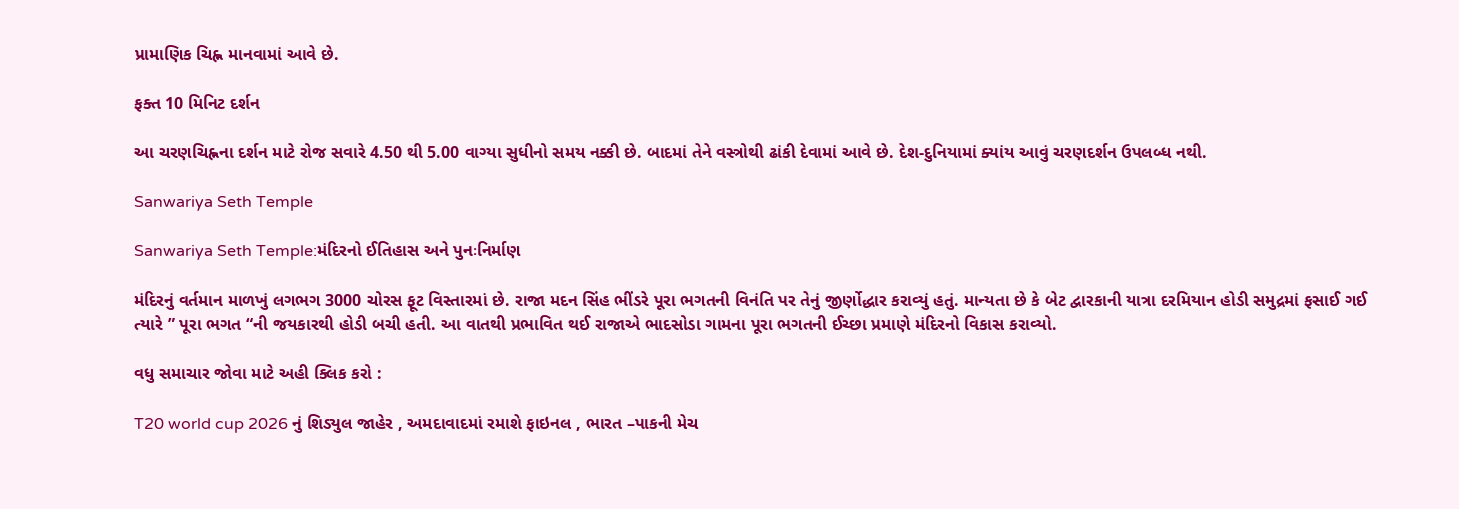પ્રામાણિક ચિહ્ન માનવામાં આવે છે.

ફક્ત 10 મિનિટ દર્શન

આ ચરણચિહ્નના દર્શન માટે રોજ સવારે 4.50 થી 5.00 વાગ્યા સુધીનો સમય નક્કી છે. બાદમાં તેને વસ્ત્રોથી ઢાંકી દેવામાં આવે છે. દેશ-દુનિયામાં ક્યાંય આવું ચરણદર્શન ઉપલબ્ધ નથી.

Sanwariya Seth Temple

Sanwariya Seth Temple:મંદિરનો ઈતિહાસ અને પુનઃનિર્માણ

મંદિરનું વર્તમાન માળખું લગભગ 3000 ચોરસ ફૂટ વિસ્તારમાં છે. રાજા મદન સિંહ ભીંડરે પૂરા ભગતની વિનંતિ પર તેનું જીર્ણોદ્ધાર કરાવ્યું હતું. માન્યતા છે કે બેટ દ્વારકાની યાત્રા દરમિયાન હોડી સમુદ્રમાં ફસાઈ ગઈ ત્યારે ” પૂરા ભગત “ની જયકારથી હોડી બચી હતી. આ વાતથી પ્રભાવિત થઈ રાજાએ ભાદસોડા ગામના પૂરા ભગતની ઈચ્છા પ્રમાણે મંદિરનો વિકાસ કરાવ્યો.

વધુ સમાચાર જોવા માટે અહી ક્લિક કરો :

T20 world cup 2026 નું શિડ્યુલ જાહેર , અમદાવાદમાં રમાશે ફાઇનલ , ભારત –પાકની મેચ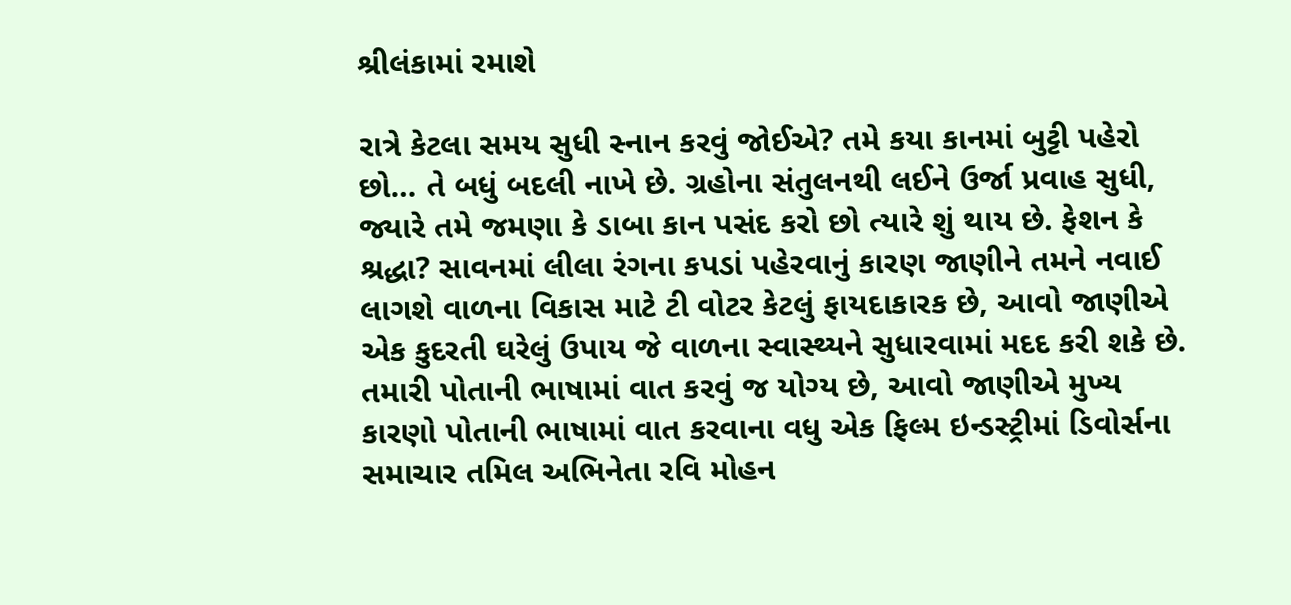શ્રીલંકામાં રમાશે

રાત્રે કેટલા સમય સુધી સ્નાન કરવું જોઈએ? તમે કયા કાનમાં બુટ્ટી પહેરો છો… તે બધું બદલી નાખે છે. ગ્રહોના સંતુલનથી લઈને ઉર્જા પ્રવાહ સુધી, જ્યારે તમે જમણા કે ડાબા કાન પસંદ કરો છો ત્યારે શું થાય છે. ફેશન કે શ્રદ્ધા? સાવનમાં લીલા રંગના કપડાં પહેરવાનું કારણ જાણીને તમને નવાઈ લાગશે વાળના વિકાસ માટે ટી વોટર કેટલું ફાયદાકારક છે, આવો જાણીએ એક કુદરતી ઘરેલું ઉપાય જે વાળના સ્વાસ્થ્યને સુધારવામાં મદદ કરી શકે છે. તમારી પોતાની ભાષામાં વાત કરવું જ યોગ્ય છે, આવો જાણીએ મુખ્ય કારણો પોતાની ભાષામાં વાત કરવાના વધુ એક ફિલ્મ ઇન્ડસ્ટ્રીમાં ડિવોર્સના સમાચાર તમિલ અભિનેતા રવિ મોહન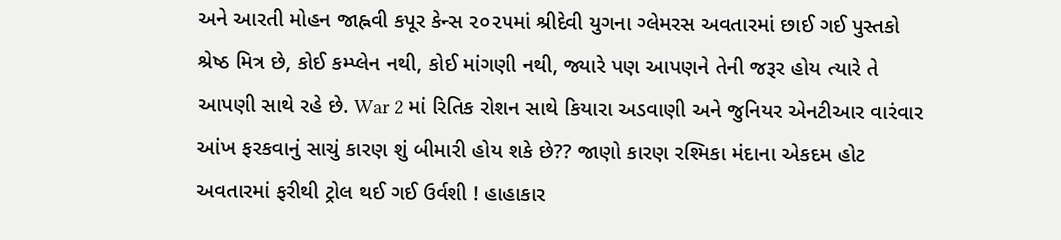અને આરતી મોહન જાહ્નવી કપૂર કેન્સ ૨૦૨૫માં શ્રીદેવી યુગના ગ્લેમરસ અવતારમાં છાઈ ગઈ પુસ્તકો શ્રેષ્ઠ મિત્ર છે, કોઈ કમ્પ્લેન નથી, કોઈ માંગણી નથી, જ્યારે પણ આપણને તેની જરૂર હોય ત્યારે તે આપણી સાથે રહે છે. War 2 માં રિતિક રોશન સાથે કિયારા અડવાણી અને જુનિયર એનટીઆર વારંવાર આંખ ફરકવાનું સાચું કારણ શું બીમારી હોય શકે છે?? જાણો કારણ રશ્મિકા મંદાના એકદમ હોટ અવતારમાં ફરીથી ટ્રોલ થઈ ગઈ ઉર્વશી ! હાહાકાર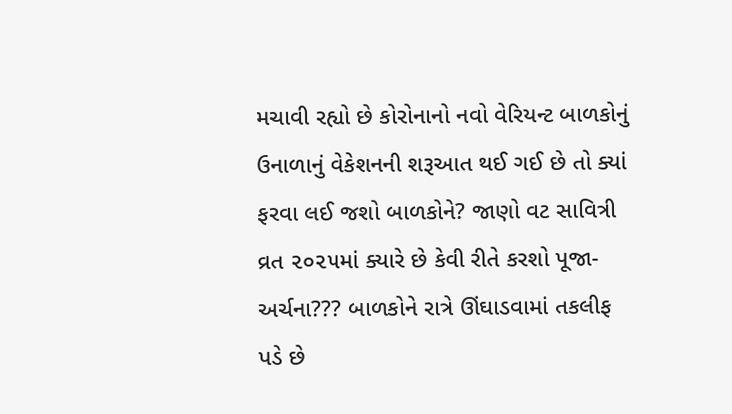મચાવી રહ્યો છે કોરોનાનો નવો વેરિયન્ટ બાળકોનું ઉનાળાનું વેકેશનની શરૂઆત થઈ ગઈ છે તો ક્યાં ફરવા લઈ જશો બાળકોને? જાણો વટ સાવિત્રી વ્રત ૨૦૨૫માં ક્યારે છે કેવી રીતે કરશો પૂજા-અર્ચના??? બાળકોને રાત્રે ઊંઘાડવામાં તકલીફ પડે છે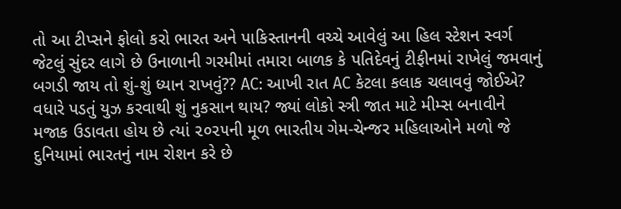તો આ ટીપ્સને ફોલો કરો ભારત અને પાકિસ્તાનની વચ્ચે આવેલું આ હિલ સ્ટેશન સ્વર્ગ જેટલું સુંદર લાગે છે ઉનાળાની ગરમીમાં તમારા બાળક કે પતિદેવનું ટીફીનમાં રાખેલું જમવાનું બગડી જાય તો શું-શું ધ્યાન રાખવું?? AC: આખી રાત AC કેટલા કલાક ચલાવવું જોઈએ? વધારે પડતું યુઝ કરવાથી શું નુકસાન થાય? જ્યાં લોકો સ્ત્રી જાત માટે મીમ્સ બનાવીને મજાક ઉડાવતા હોય છે ત્યાં ૨૦૨૫ની મૂળ ભારતીય ગેમ-ચેન્જર મહિલાઓને મળો જે દુનિયામાં ભારતનું નામ રોશન કરે છે